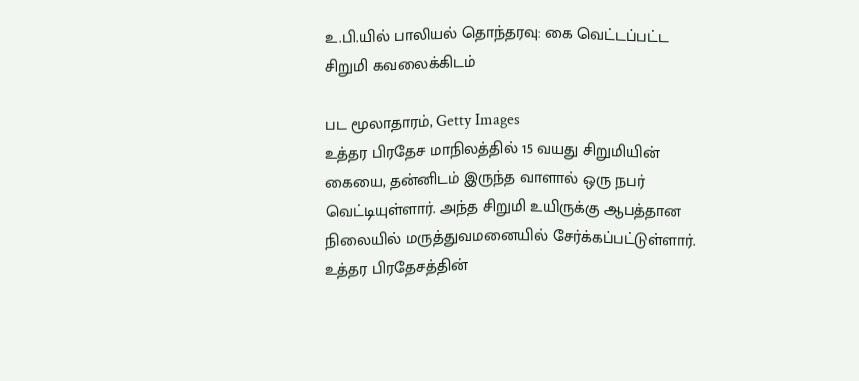உ.பி.யில் பாலியல் தொந்தரவு: கை வெட்டப்பட்ட சிறுமி கவலைக்கிடம்

பட மூலாதாரம், Getty Images
உத்தர பிரதேச மாநிலத்தில் 15 வயது சிறுமியின் கையை, தன்னிடம் இருந்த வாளால் ஒரு நபர் வெட்டியுள்ளார். அந்த சிறுமி உயிருக்கு ஆபத்தான நிலையில் மருத்துவமனையில் சேர்க்கப்பட்டுள்ளார்.
உத்தர பிரதேசத்தின்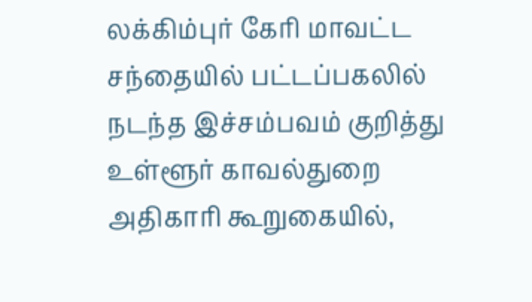லக்கிம்புர் கேரி மாவட்ட சந்தையில் பட்டப்பகலில் நடந்த இச்சம்பவம் குறித்து உள்ளூர் காவல்துறை அதிகாரி கூறுகையில்,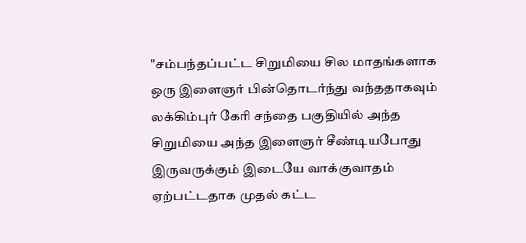"சம்பந்தப்பட்ட சிறுமியை சில மாதங்களாக ஒரு இளைஞர் பின்தொடர்ந்து வந்ததாகவும் லக்கிம்புர் கேரி சந்தை பகுதியில் அந்த சிறுமியை அந்த இளைஞர் சீண்டியபோது இருவருக்கும் இடையே வாக்குவாதம் ஏற்பட்டதாக முதல் கட்ட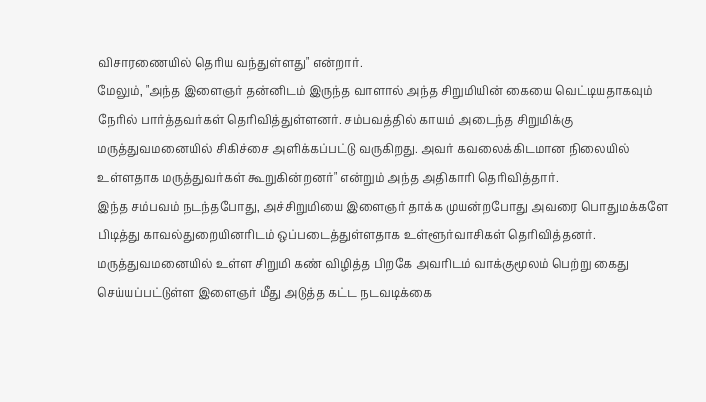விசாரணையில் தெரிய வந்துள்ளது" என்றார்.
மேலும், "அந்த இளைஞர் தன்னிடம் இருந்த வாளால் அந்த சிறுமியின் கையை வெட்டியதாகவும் நேரில் பார்த்தவர்கள் தெரிவித்துள்ளனர். சம்பவத்தில் காயம் அடைந்த சிறுமிக்கு மருத்துவமனையில் சிகிச்சை அளிக்கப்பட்டு வருகிறது. அவர் கவலைக்கிடமான நிலையில் உள்ளதாக மருத்துவர்கள் கூறுகின்றனர்" என்றும் அந்த அதிகாரி தெரிவித்தார்.
இந்த சம்பவம் நடந்தபோது, அச்சிறுமியை இளைஞர் தாக்க முயன்றபோது அவரை பொதுமக்களே பிடித்து காவல்துறையினரிடம் ஒப்படைத்துள்ளதாக உள்ளூர்வாசிகள் தெரிவித்தனர்.
மருத்துவமனையில் உள்ள சிறுமி கண் விழித்த பிறகே அவரிடம் வாக்குமூலம் பெற்று கைது செய்யப்பட்டுள்ள இளைஞர் மீது அடுத்த கட்ட நடவடிக்கை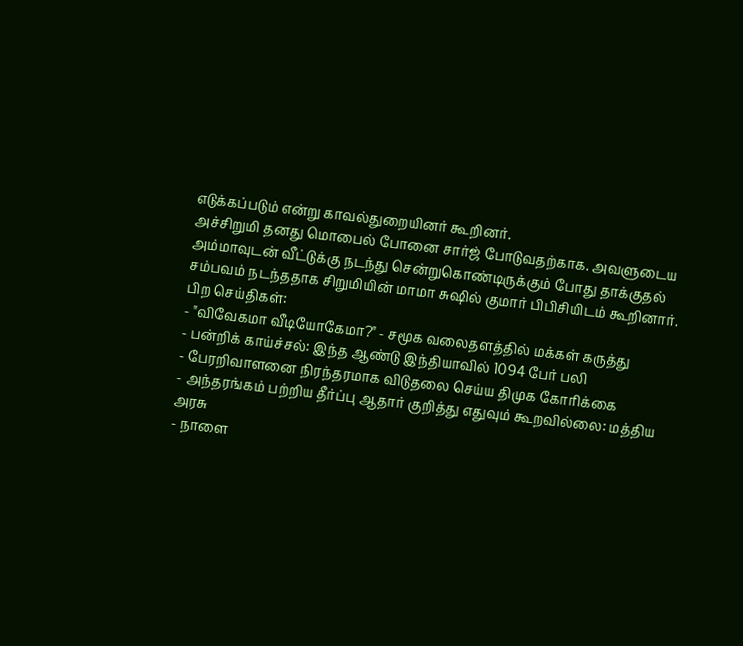எடுக்கப்படும் என்று காவல்துறையினர் கூறினர்.
அச்சிறுமி தனது மொபைல் போனை சார்ஜ் போடுவதற்காக. அவளுடைய அம்மாவுடன் வீட்டுக்கு நடந்து சென்றுகொண்டிருக்கும் போது தாக்குதல் சம்பவம் நடந்ததாக சிறுமியின் மாமா சுஷில் குமார் பிபிசியிடம் கூறினார்.
பிற செய்திகள்:
- "விவேகமா வீடியோகேமா?" - சமூக வலைதளத்தில் மக்கள் கருத்து
- பன்றிக் காய்ச்சல்: இந்த ஆண்டு இந்தியாவில் 1094 பேர் பலி
- பேரறிவாளனை நிரந்தரமாக விடுதலை செய்ய திமுக கோரிக்கை
- அந்தரங்கம் பற்றிய தீர்ப்பு ஆதார் குறித்து எதுவும் கூறவில்லை: மத்திய அரசு
- நாளை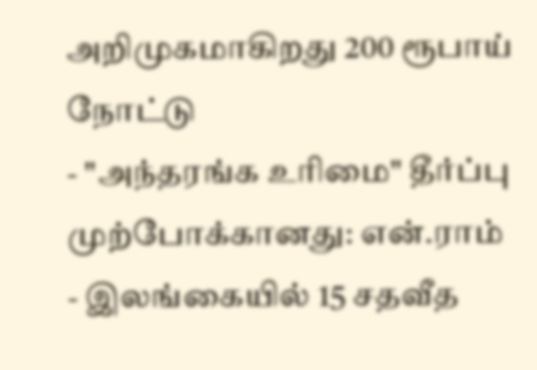அறிமுகமாகிறது 200 ரூபாய் நோட்டு
- "அந்தரங்க உரிமை" தீர்ப்பு முற்போக்கானது: என்.ராம்
- இலங்கையில் 15 சதவீத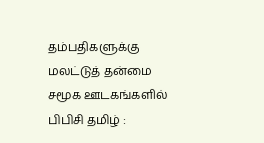தம்பதிகளுக்கு மலட்டுத் தன்மை
சமூக ஊடகங்களில் பிபிசி தமிழ் :